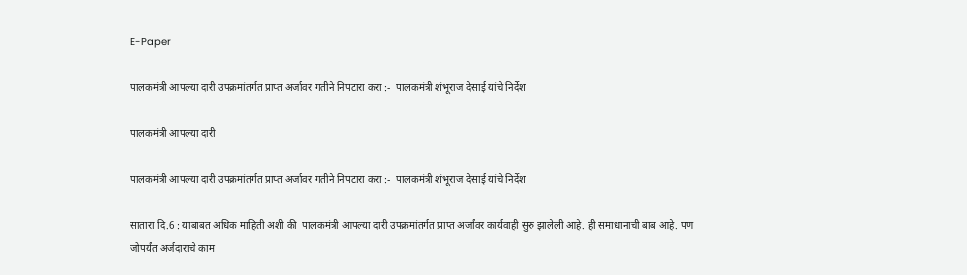E-Paper

पालकमंत्री आपल्या दारी उपक्रमांतर्गत प्राप्त अर्जावर गतीने निपटारा करा :-  पालकमंत्री शंभूराज देसाई यांचे निर्देश

पालकमंत्री आपल्या दारी

पालकमंत्री आपल्या दारी उपक्रमांतर्गत प्राप्त अर्जावर गतीने निपटारा करा :-  पालकमंत्री शंभूराज देसाई यांचे निर्देश

सातारा दि.6 : याबाबत अधिक माहिती अशी की  पालकमंत्री आपल्या दारी उपक्रमांतर्गत प्राप्त अर्जांवर कार्यवाही सुरु झालेली आहे. ही समाधानाची बाब आहे. पण जोपर्यंत अर्जदाराचे काम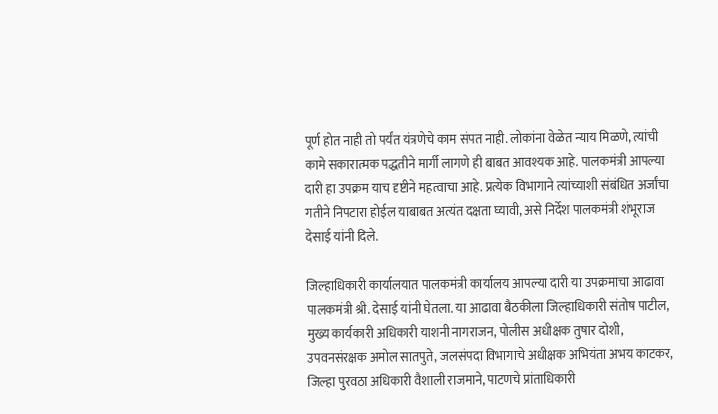पूर्ण होत नाही तो पर्यंत यंत्रणेचे काम संपत नाही. लोकांना वेळेत न्याय मिळणे, त्यांची कामे सकारात्मक पद्धतीने मार्गी लागणे ही बाबत आवश्यक आहे. पालकमंत्री आपल्या दारी हा उपक्रम याच दृष्टीने महत्वाचा आहे. प्रत्येक विभागाने त्यांच्याशी संबंधित अर्जांचा गतीने निपटारा होईल याबाबत अत्यंत दक्षता घ्यावी, असे निर्देश पालकमंत्री शंभूराज देसाई यांनी दिले.

जिल्हाधिकारी कार्यालयात पालकमंत्री कार्यालय आपल्या दारी या उपक्रमाचा आढावा पालकमंत्री श्री. देसाई यांनी घेतला. या आढावा बैठकीला जिल्हाधिकारी संतोष पाटील, मुख्य कार्यकारी अधिकारी याशनी नागराजन, पोलीस अधीक्षक तुषार दोशी, उपवनसंरक्षक अमोल सातपुते, जलसंपदा विभागाचे अधीक्षक अभियंता अभय काटकर, जिल्हा पुरवठा अधिकारी वैशाली राजमाने, पाटणचे प्रांताधिकारी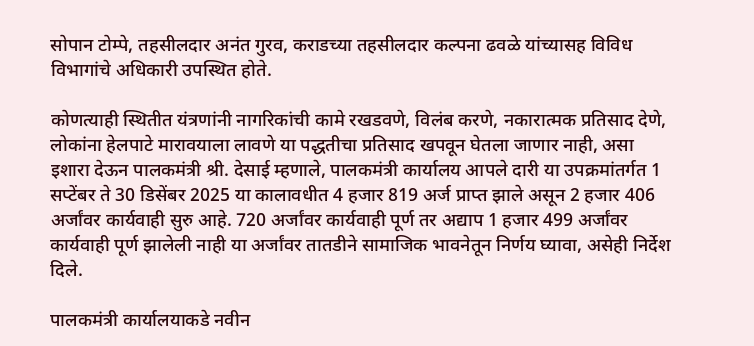सोपान टोम्पे, तहसीलदार अनंत गुरव, कराडच्या तहसीलदार कल्पना ढवळे यांच्यासह विविध विभागांचे अधिकारी उपस्थित होते.

कोणत्याही स्थितीत यंत्रणांनी नागरिकांची कामे रखडवणे, विलंब करणे, नकारात्मक प्रतिसाद देणे, लोकांना हेलपाटे मारावयाला लावणे या पद्धतीचा प्रतिसाद खपवून घेतला जाणार नाही, असा इशारा देऊन पालकमंत्री श्री. देसाई म्हणाले, पालकमंत्री कार्यालय आपले दारी या उपक्रमांतर्गत 1 सप्टेंबर ते 30 डिसेंबर 2025 या कालावधीत 4 हजार 819 अर्ज प्राप्त झाले असून 2 हजार 406 अर्जांवर कार्यवाही सुरु आहे. 720 अर्जांवर कार्यवाही पूर्ण तर अद्याप 1 हजार 499 अर्जांवर कार्यवाही पूर्ण झालेली नाही या अर्जांवर तातडीने सामाजिक भावनेतून निर्णय घ्यावा, असेही निर्देश दिले.

पालकमंत्री कार्यालयाकडे नवीन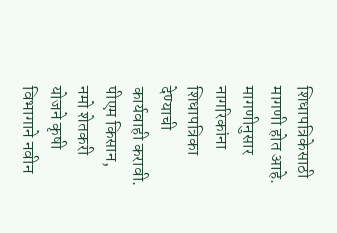शिधापत्रिकेसाठी मागणी होत आहे. मागणीनुसार नागरिकांना शिधापत्रिका देण्याची कार्यवाही करावी. पीएम किसान, नमो शेतकरी योजने कृषी विभागाने नवीन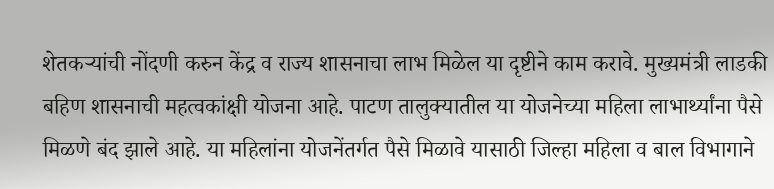शेतकऱ्यांची नोंदणी करुन केंद्र व राज्य शासनाचा लाभ मिळेल या दृष्टीने काम करावे. मुख्यमंत्री लाडकी बहिण शासनाची महत्वकांक्षी योजना आहे. पाटण तालुक्यातील या योजनेच्या महिला लाभार्थ्यांना पैसे मिळणे बंद झाले आहे. या महिलांना योजनेंतर्गत पैसे मिळावे यासाठी जिल्हा महिला व बाल विभागाने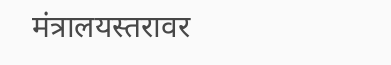मंत्रालयस्तरावर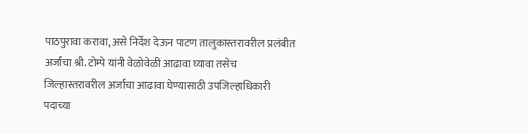पाठपुरावा करावा, असे निर्देश देऊन पाटण तालुकास्तरावरील प्रलंबीत अर्जांचा श्री. टोम्पे यांनी वेळोवेळी आढावा घ्यावा तसेच जिल्हास्तरावरील अर्जांचा आढावा घेण्यासाठी उपजिल्हाधिकारी पदाच्या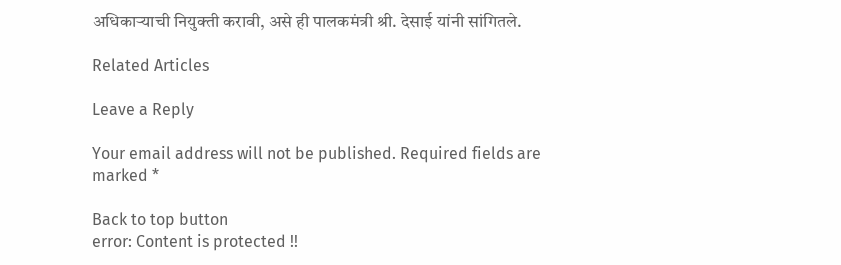अधिकाऱ्याची नियुक्ती करावी, असे ही पालकमंत्री श्री. देसाई यांनी सांगितले.

Related Articles

Leave a Reply

Your email address will not be published. Required fields are marked *

Back to top button
error: Content is protected !!